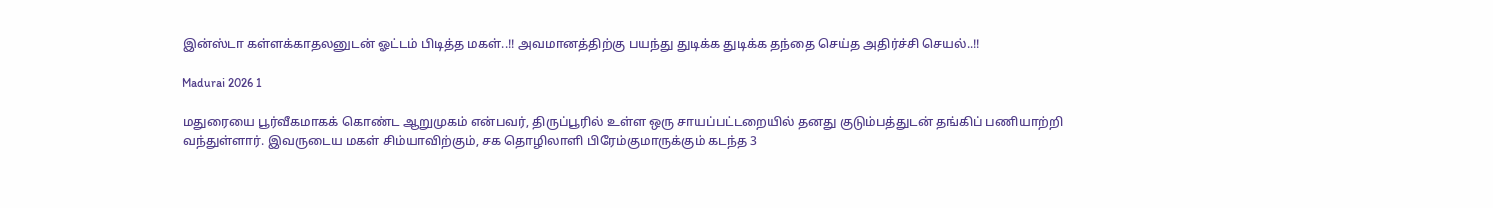இன்ஸ்டா கள்ளக்காதலனுடன் ஓட்டம் பிடித்த மகள்..!! அவமானத்திற்கு பயந்து துடிக்க துடிக்க தந்தை செய்த அதிர்ச்சி செயல்..!!

Madurai 2026 1

மதுரையை பூர்வீகமாகக் கொண்ட ஆறுமுகம் என்பவர், திருப்பூரில் உள்ள ஒரு சாயப்பட்டறையில் தனது குடும்பத்துடன் தங்கிப் பணியாற்றி வந்துள்ளார். இவருடைய மகள் சிம்யாவிற்கும், சக தொழிலாளி பிரேம்குமாருக்கும் கடந்த 3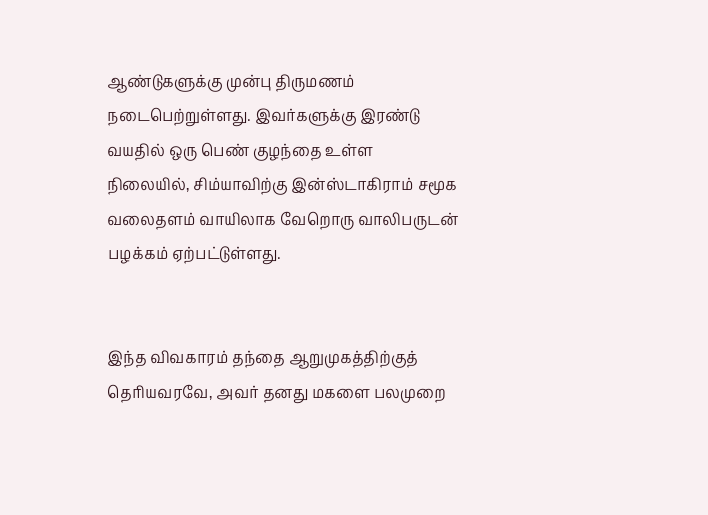ஆண்டுகளுக்கு முன்பு திருமணம் நடைபெற்றுள்ளது. இவர்களுக்கு இரண்டு வயதில் ஒரு பெண் குழந்தை உள்ள நிலையில், சிம்யாவிற்கு இன்ஸ்டாகிராம் சமூக வலைதளம் வாயிலாக வேறொரு வாலிபருடன் பழக்கம் ஏற்பட்டுள்ளது.


இந்த விவகாரம் தந்தை ஆறுமுகத்திற்குத் தெரியவரவே, அவர் தனது மகளை பலமுறை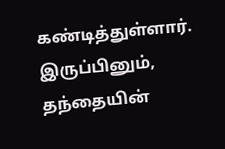கண்டித்துள்ளார். இருப்பினும், தந்தையின்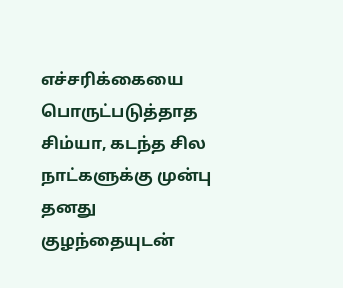எச்சரிக்கையை பொருட்படுத்தாத சிம்யா, கடந்த சில நாட்களுக்கு முன்பு தனது குழந்தையுடன்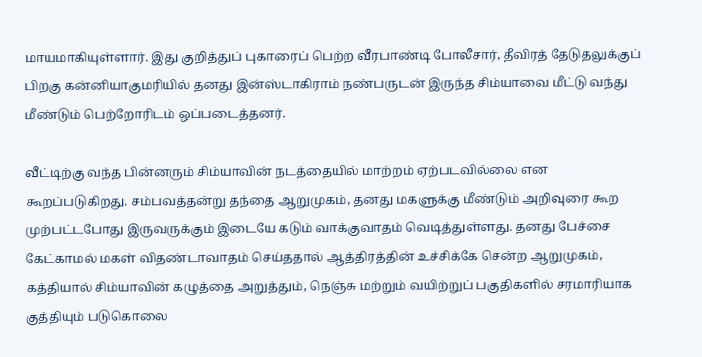மாயமாகியுள்ளார். இது குறித்துப் புகாரைப் பெற்ற வீரபாண்டி போலீசார், தீவிரத் தேடுதலுக்குப் பிறகு கன்னியாகுமரியில் தனது இன்ஸ்டாகிராம் நண்பருடன் இருந்த சிம்யாவை மீட்டு வந்து மீண்டும் பெற்றோரிடம் ஒப்படைத்தனர்.

வீட்டிற்கு வந்த பின்னரும் சிம்யாவின் நடத்தையில் மாற்றம் ஏற்படவில்லை என கூறப்படுகிறது. சம்பவத்தன்று தந்தை ஆறுமுகம், தனது மகளுக்கு மீண்டும் அறிவுரை கூற முற்பட்டபோது இருவருக்கும் இடையே கடும் வாக்குவாதம் வெடித்துள்ளது. தனது பேச்சை கேட்காமல் மகள் விதண்டாவாதம் செய்ததால் ஆத்திரத்தின் உச்சிக்கே சென்ற ஆறுமுகம், கத்தியால் சிம்யாவின் கழுத்தை அறுத்தும், நெஞ்சு மற்றும் வயிற்றுப் பகுதிகளில் சரமாரியாக குத்தியும் படுகொலை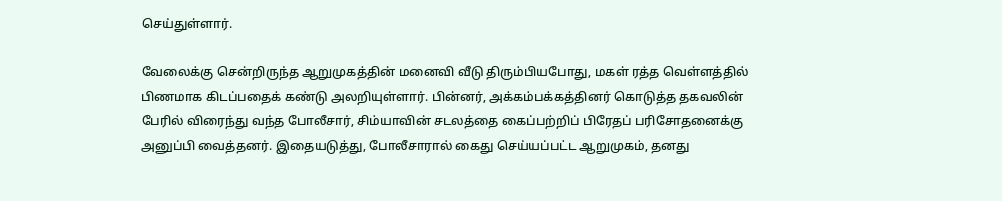செய்துள்ளார்.

வேலைக்கு சென்றிருந்த ஆறுமுகத்தின் மனைவி வீடு திரும்பியபோது, மகள் ரத்த வெள்ளத்தில் பிணமாக கிடப்பதைக் கண்டு அலறியுள்ளார். பின்னர், அக்கம்பக்கத்தினர் கொடுத்த தகவலின் பேரில் விரைந்து வந்த போலீசார், சிம்யாவின் சடலத்தை கைப்பற்றிப் பிரேதப் பரிசோதனைக்கு அனுப்பி வைத்தனர். இதையடுத்து, போலீசாரால் கைது செய்யப்பட்ட ஆறுமுகம், தனது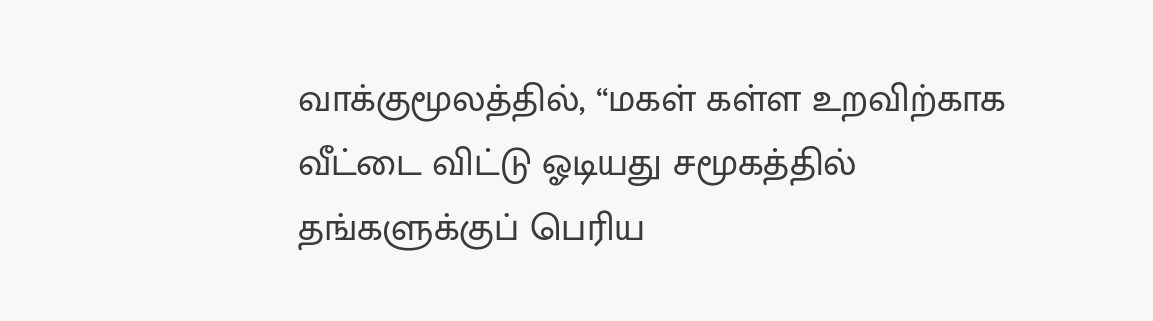வாக்குமூலத்தில், “மகள் கள்ள உறவிற்காக வீட்டை விட்டு ஓடியது சமூகத்தில் தங்களுக்குப் பெரிய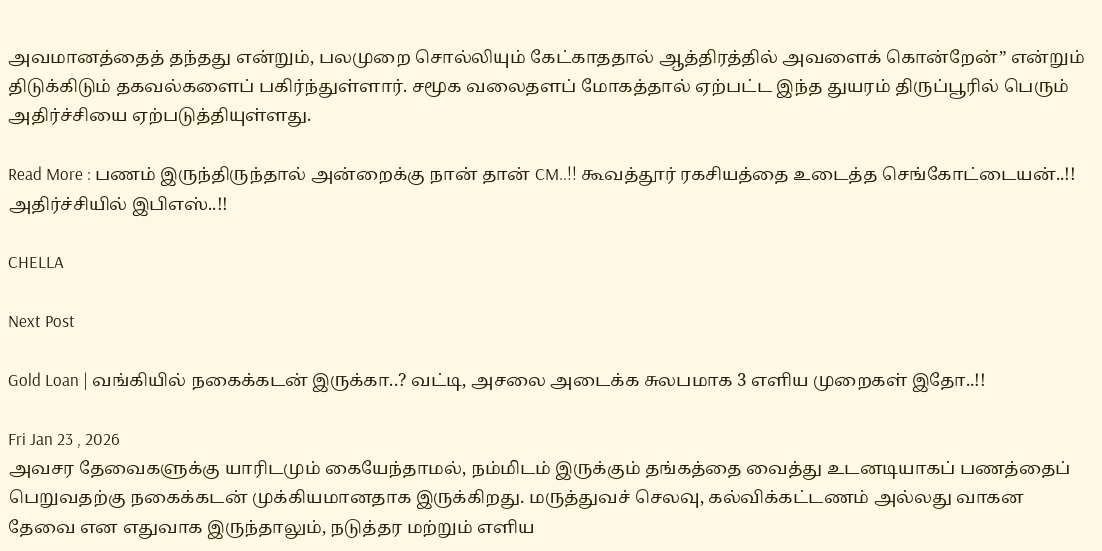அவமானத்தைத் தந்தது என்றும், பலமுறை சொல்லியும் கேட்காததால் ஆத்திரத்தில் அவளைக் கொன்றேன்” என்றும் திடுக்கிடும் தகவல்களைப் பகிர்ந்துள்ளார். சமூக வலைதளப் மோகத்தால் ஏற்பட்ட இந்த துயரம் திருப்பூரில் பெரும் அதிர்ச்சியை ஏற்படுத்தியுள்ளது.

Read More : பணம் இருந்திருந்தால் அன்றைக்கு நான் தான் CM..!! கூவத்தூர் ரகசியத்தை உடைத்த செங்கோட்டையன்..!! அதிர்ச்சியில் இபிஎஸ்..!!

CHELLA

Next Post

Gold Loan | வங்கியில் நகைக்கடன் இருக்கா..? வட்டி, அசலை அடைக்க சுலபமாக 3 எளிய முறைகள் இதோ..!!

Fri Jan 23 , 2026
அவசர தேவைகளுக்கு யாரிடமும் கையேந்தாமல், நம்மிடம் இருக்கும் தங்கத்தை வைத்து உடனடியாகப் பணத்தைப் பெறுவதற்கு நகைக்கடன் முக்கியமானதாக இருக்கிறது. மருத்துவச் செலவு, கல்விக்கட்டணம் அல்லது வாகன தேவை என எதுவாக இருந்தாலும், நடுத்தர மற்றும் எளிய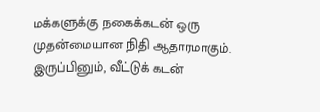மக்களுக்கு நகைக்கடன் ஒரு முதன்மையான நிதி ஆதாரமாகும். இருப்பினும், வீட்டுக் கடன்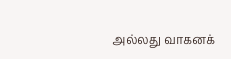அல்லது வாகனக்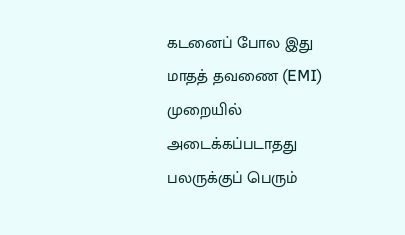கடனைப் போல இது மாதத் தவணை (EMI) முறையில் அடைக்கப்படாதது பலருக்குப் பெரும்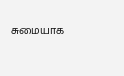சுமையாக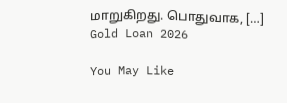மாறுகிறது. பொதுவாக, […]
Gold Loan 2026

You May Like